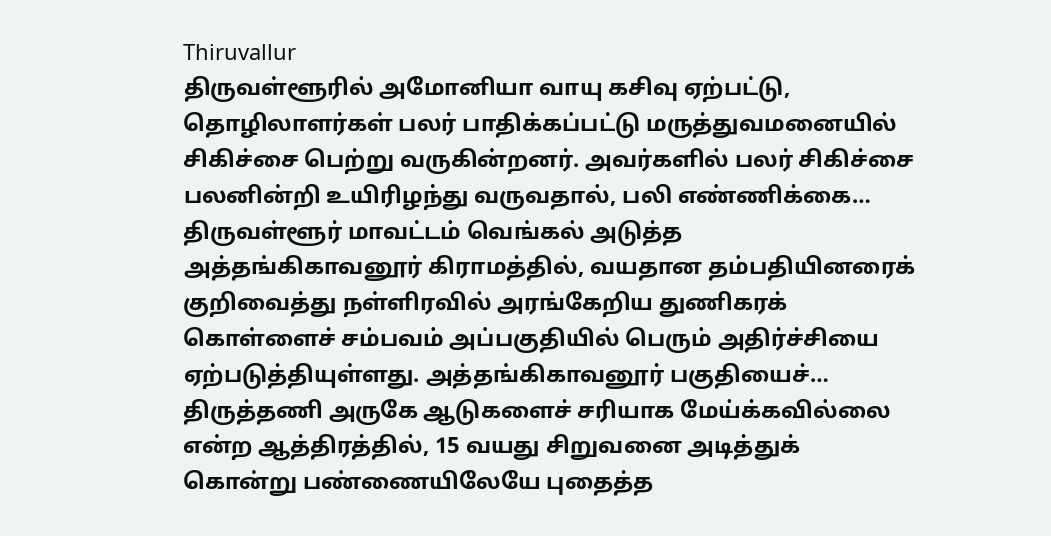Thiruvallur
திருவள்ளூரில் அமோனியா வாயு கசிவு ஏற்பட்டு, தொழிலாளர்கள் பலர் பாதிக்கப்பட்டு மருத்துவமனையில் சிகிச்சை பெற்று வருகின்றனர். அவர்களில் பலர் சிகிச்சை பலனின்றி உயிரிழந்து வருவதால், பலி எண்ணிக்கை…
திருவள்ளூர் மாவட்டம் வெங்கல் அடுத்த அத்தங்கிகாவனூர் கிராமத்தில், வயதான தம்பதியினரைக் குறிவைத்து நள்ளிரவில் அரங்கேறிய துணிகரக் கொள்ளைச் சம்பவம் அப்பகுதியில் பெரும் அதிர்ச்சியை ஏற்படுத்தியுள்ளது. அத்தங்கிகாவனூர் பகுதியைச்…
திருத்தணி அருகே ஆடுகளைச் சரியாக மேய்க்கவில்லை என்ற ஆத்திரத்தில், 15 வயது சிறுவனை அடித்துக் கொன்று பண்ணையிலேயே புதைத்த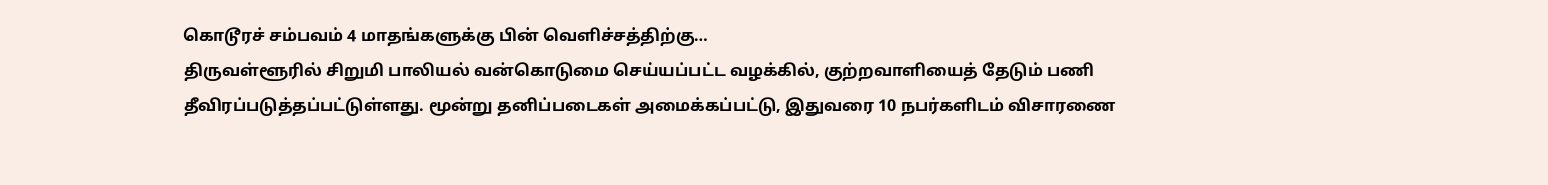கொடூரச் சம்பவம் 4 மாதங்களுக்கு பின் வெளிச்சத்திற்கு…
திருவள்ளூரில் சிறுமி பாலியல் வன்கொடுமை செய்யப்பட்ட வழக்கில், குற்றவாளியைத் தேடும் பணி தீவிரப்படுத்தப்பட்டுள்ளது. மூன்று தனிப்படைகள் அமைக்கப்பட்டு, இதுவரை 10 நபர்களிடம் விசாரணை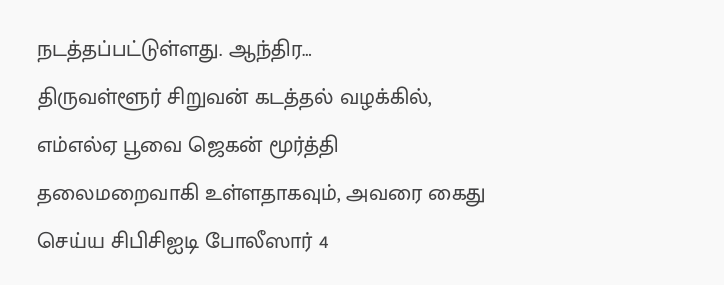நடத்தப்பட்டுள்ளது. ஆந்திர…
திருவள்ளூர் சிறுவன் கடத்தல் வழக்கில், எம்எல்ஏ பூவை ஜெகன் மூர்த்தி தலைமறைவாகி உள்ளதாகவும், அவரை கைது செய்ய சிபிசிஐடி போலீஸார் 4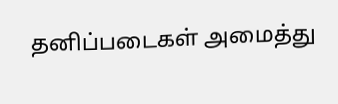தனிப்படைகள் அமைத்து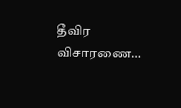தீவிர விசாரணை…